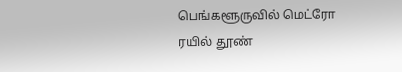பெங்களூருவில் மெட்ரோ ரயில் தூண்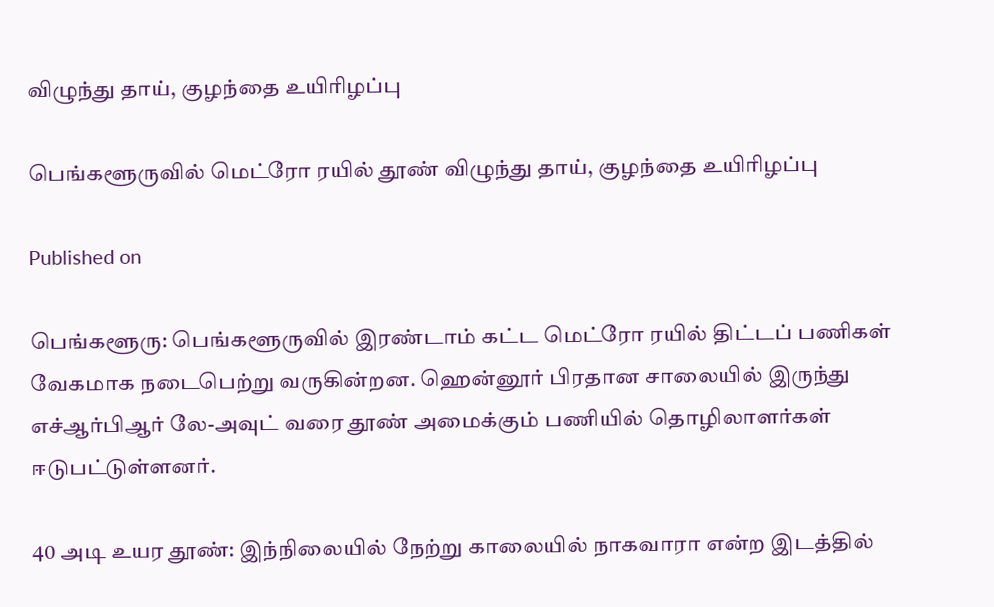விழுந்து தாய், குழந்தை உயிரிழப்பு

பெங்களூருவில் மெட்ரோ ரயில் தூண் விழுந்து தாய், குழந்தை உயிரிழப்பு

Published on

பெங்களூரு: பெங்களூருவில் இரண்டாம் கட்ட மெட்ரோ ரயில் திட்டப் பணிகள் வேகமாக நடைபெற்று வருகின்றன. ஹென்னூர் பிரதான சாலையில் இருந்து எச்ஆர்பிஆர் லே-அவுட் வரை தூண் அமைக்கும் பணியில் தொழிலாளர்கள் ஈடுபட்டுள்ளனர்.

40 அடி உயர தூண்: இந்நிலையில் நேற்று காலையில் நாகவாரா என்ற இடத்தில்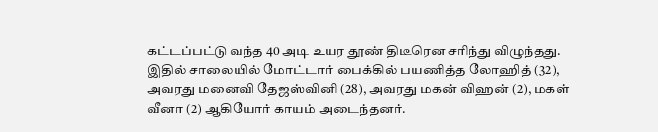கட்டப்பட்டு வந்த 40 அடி உயர தூண் திடீரென சரிந்து விழுந்தது. இதில் சாலையில் மோட்டார் பைக்கில் பயணித்த லோஹித் (32), அவரது மனைவி தேஜஸ்வினி (28), அவரது மகன் விஹன் (2), மகள் வீனா (2) ஆகியோர் காயம் அடைந்தனர்.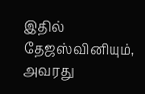இதில் தேஜஸ்வினியும், அவரது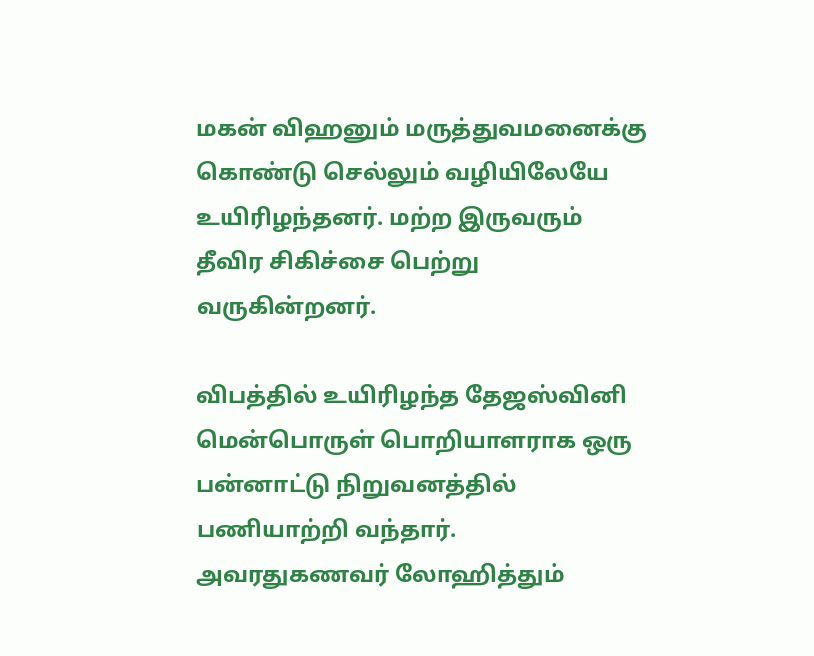மகன் விஹனும் மருத்துவமனைக்கு கொண்டு செல்லும் வழியிலேயே உயிரிழந்தனர். மற்ற இருவரும் தீவிர சிகிச்சை பெற்று வருகின்றனர்.

விபத்தில் உயிரிழந்த தேஜஸ்வினி மென்பொருள் பொறியாளராக ஒரு பன்னாட்டு நிறுவனத்தில் பணியாற்றி வந்தார். அவரதுகணவர் லோஹித்தும்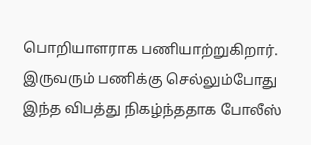பொறியாளராக பணியாற்றுகிறார். இருவரும் பணிக்கு செல்லும்போது இந்த விபத்து நிகழ்ந்ததாக போலீஸ்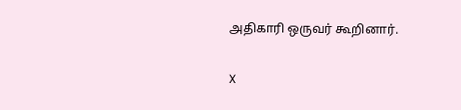அதிகாரி ஒருவர் கூறினார்.

X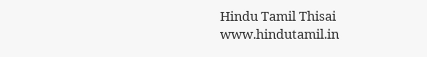Hindu Tamil Thisai
www.hindutamil.in